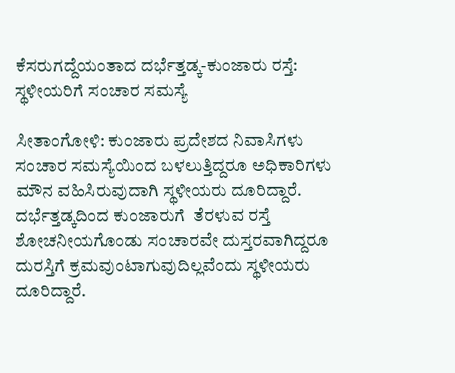ಕೆಸರುಗದ್ದೆಯಂತಾದ ದರ್ಭೆತ್ತಡ್ಕ-ಕುಂಜಾರು ರಸ್ತೆ: ಸ್ಥಳೀಯರಿಗೆ ಸಂಚಾರ ಸಮಸ್ಯೆ

ಸೀತಾಂಗೋಳಿ: ಕುಂಜಾರು ಪ್ರದೇಶದ ನಿವಾಸಿಗಳು ಸಂಚಾರ ಸಮಸ್ಯೆಯಿಂದ ಬಳಲುತ್ತಿದ್ದರೂ ಅಧಿಕಾರಿಗಳು ಮೌನ ವಹಿಸಿರುವುದಾಗಿ ಸ್ಥಳೀಯರು ದೂರಿದ್ದಾರೆ. ದರ್ಭೆತ್ತಡ್ಕದಿಂದ ಕುಂಜಾರುಗೆ  ತೆರಳುವ ರಸ್ತೆ ಶೋಚನೀಯಗೊಂಡು ಸಂಚಾರವೇ ದುಸ್ತರವಾಗಿದ್ದರೂ ದುರಸ್ತಿಗೆ ಕ್ರಮವುಂಟಾಗುವುದಿಲ್ಲವೆಂದು ಸ್ಥಳೀಯರು ದೂರಿದ್ದಾರೆ.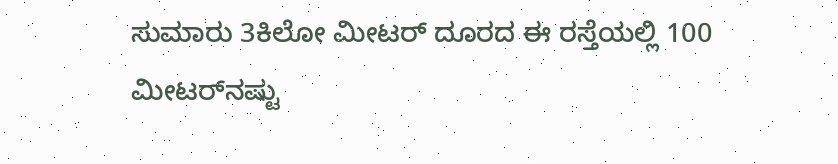ಸುಮಾರು 3ಕಿಲೋ ಮೀಟರ್ ದೂರದ ಈ ರಸ್ತೆಯಲ್ಲಿ 100 ಮೀಟರ್‌ನಷ್ಟು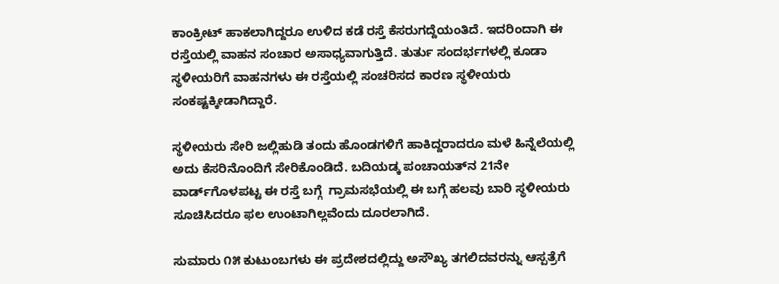ಕಾಂಕ್ರೀಟ್ ಹಾಕಲಾಗಿದ್ದರೂ ಉಳಿದ ಕಡೆ ರಸ್ತೆ ಕೆಸರುಗದ್ದೆಯಂತಿದೆ. ಇದರಿಂದಾಗಿ ಈ ರಸ್ತೆಯಲ್ಲಿ ವಾಹನ ಸಂಚಾರ ಅಸಾಧ್ಯವಾಗುತ್ತಿದೆ. ತುರ್ತು ಸಂದರ್ಭಗಳಲ್ಲಿ ಕೂಡಾ ಸ್ಥಳೀಯರಿಗೆ ವಾಹನಗಳು ಈ ರಸ್ತೆಯಲ್ಲಿ ಸಂಚರಿಸದ ಕಾರಣ ಸ್ಥಳೀಯರು ಸಂಕಷ್ಟಕ್ಕೀಡಾಗಿದ್ದಾರೆ.

ಸ್ಥಳೀಯರು ಸೇರಿ ಜಲ್ಲಿಹುಡಿ ತಂದು ಹೊಂಡಗಳಿಗೆ ಹಾಕಿದ್ದರಾದರೂ ಮಳೆ ಹಿನ್ನೆಲೆಯಲ್ಲಿ ಅದು ಕೆಸರಿನೊಂದಿಗೆ ಸೇರಿಕೊಂಡಿದೆ. ಬದಿಯಡ್ಕ ಪಂಚಾಯತ್‌ನ 21ನೇ ವಾರ್ಡ್‌ಗೊಳಪಟ್ಟ ಈ ರಸ್ತೆ ಬಗ್ಗೆ  ಗ್ರಾಮಸಭೆಯಲ್ಲಿ ಈ ಬಗ್ಗೆ ಹಲವು ಬಾರಿ ಸ್ಥಳೀಯರು ಸೂಚಿಸಿದರೂ ಫಲ ಉಂಟಾಗಿಲ್ಲವೆಂದು ದೂರಲಾಗಿದೆ.

ಸುಮಾರು ೧೫ ಕುಟುಂಬಗಳು ಈ ಪ್ರದೇಶದಲ್ಲಿದ್ದು ಅಸೌಖ್ಯ ತಗಲಿದವರನ್ನು ಆಸ್ಪತ್ರೆಗೆ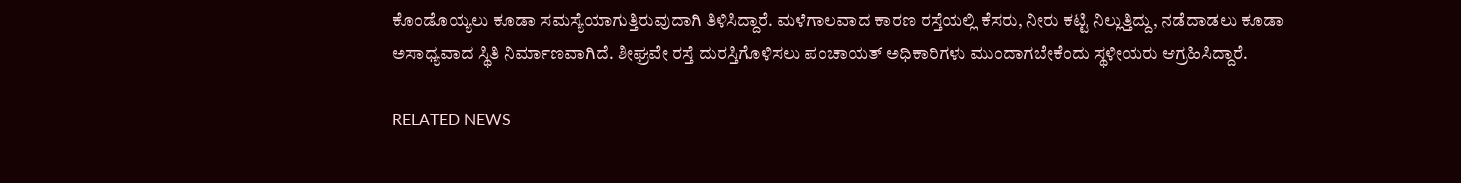ಕೊಂಡೊಯ್ಯಲು ಕೂಡಾ ಸಮಸ್ಯೆಯಾಗುತ್ತಿರುವುದಾಗಿ ತಿಳಿಸಿದ್ದಾರೆ. ಮಳೆಗಾಲವಾದ ಕಾರಣ ರಸ್ತೆಯಲ್ಲಿ ಕೆಸರು, ನೀರು ಕಟ್ಟಿ ನಿಲ್ಲುತ್ತಿದ್ದು, ನಡೆದಾಡಲು ಕೂಡಾ ಅಸಾಧ್ಯವಾದ ಸ್ಥಿತಿ ನಿರ್ಮಾಣವಾಗಿದೆ. ಶೀಘ್ರವೇ ರಸ್ತೆ ದುರಸ್ತಿಗೊಳಿಸಲು ಪಂಚಾಯತ್ ಅಧಿಕಾರಿಗಳು ಮುಂದಾಗಬೇಕೆಂದು ಸ್ಥಳೀಯರು ಆಗ್ರಹಿಸಿದ್ದಾರೆ.

RELATED NEWS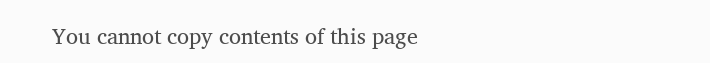You cannot copy contents of this page